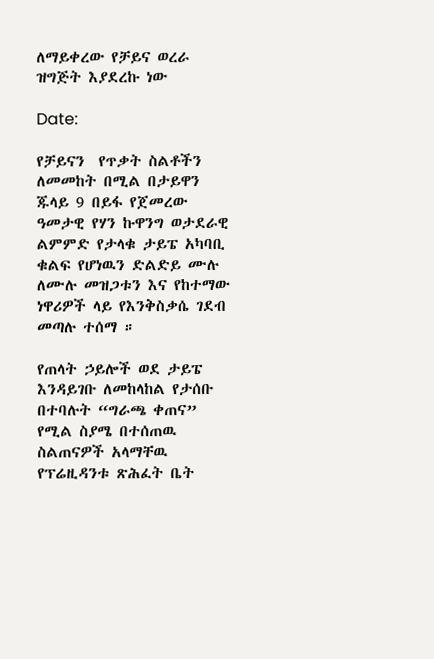ለማይቀረው የቻይና ወረራ ዝግጅት እያደረኩ ነው

Date:

የቻይናን  የጥቃት ስልቶችን ለመመከት በሚል በታይዋን ጁላይ 9 በይፋ የጀመረው ዓመታዊ የሃን ኩዋንግ ወታደራዊ ልምምድ የታላቁ ታይፔ አካባቢ ቁልፍ የሆነዉን ድልድይ ሙሉ ለሙሉ መዝጋቱን እና የከተማው ነዋሪዎች ላይ የእንቅስቃሴ ገደብ መጣሉ ተሰማ ።

የጠላት ኃይሎች ወደ ታይፔ እንዳይገቡ ለመከላከል የታሰቡ በተባሉት “ግራጫ ቀጠና” የሚል ስያሜ በተሰጠዉ ስልጠናዎች አላማቸዉ የፕሬዚዳንቱ ጽሕፈት ቤት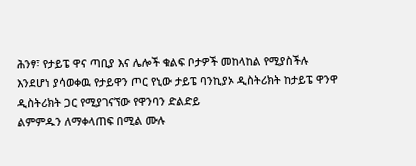ሕንፃ፣ የታይፔ ዋና ጣቢያ እና ሌሎች ቁልፍ ቦታዎች መከላከል የሚያስችሉ እንደሆነ ያሳወቀዉ የታይዋን ጦር የኒው ታይፔ ባንኪያኦ ዲስትሪክት ከታይፔ ዋንዋ ዲስትሪክት ጋር የሚያገናኘው የዋንባን ድልድይ
ልምምዱን ለማቀላጠፍ በሚል ሙሉ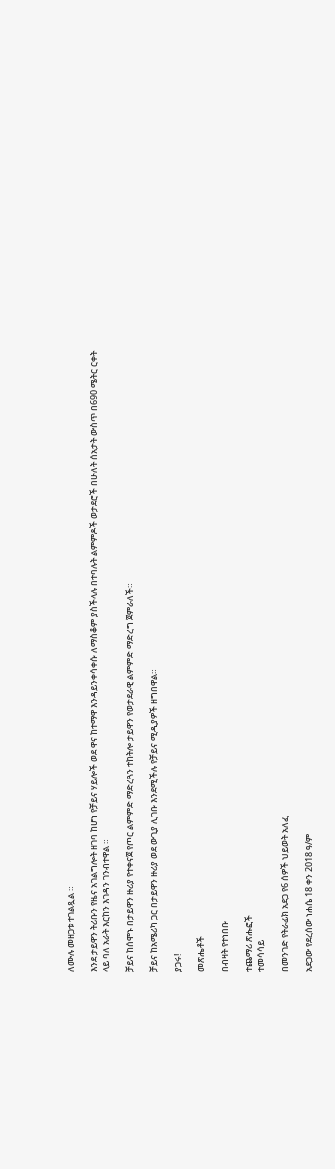ለሙሉ መዘጋቱ ተገልጿል ።

እንደ ታይዋን ትሪቡን የዜና አገልግሎት ዘገባ ከሆነ የቻይና ሃይሎች ወደ ዋና ከተማዋ እንዳይንቀሳቀሱ ለማስቆም ያስችላሉ በተባሉት ልምምዶች ወታደሮች በሁለት ሰአታት ውስጥ በ690 ሜትር ርቀት ላይ ባለ አራት እርከን እገዳን ገንብተዋል ።

ቻይና ከሰሞኑ በታይዋን ዙሪያ የተቀናጀ የጦር ልምምድ ማድረጓን ተከትሎ ታይዋን የወታደራዊ ልምምድ ማድረግ ጀምራለች።

ቻይና ከአሜሪካ ጋር በታይዋን ዙሪያ ወደ ውጊያ ሊገቡ እንደሚችሉ የቻይና ሚዲያዎች ዘግበዋል።

ያጋሩ!

መጽሔቶች

በብዛት የተነበቡ

ተጨማሪ ጽሑፎች
ተመሳሳይ

በመንገድ የትራፊክ አደጋ የ6 ሰዎች ህይወት አለፈ

አደጋው የደረሰው ነሐሴ 18 ቀን 2018 ዓ/ም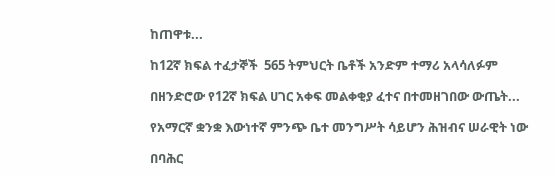ከጠዋቱ...

ከ12ኛ ክፍል ተፈታኞች  565 ትምህርት ቤቶች አንድም ተማሪ አላሳለፉም

በዘንድሮው የ12ኛ ክፍል ሀገር አቀፍ መልቀቂያ ፈተና በተመዘገበው ውጤት...

የአማርኛ ቋንቋ እውነተኛ ምንጭ ቤተ መንግሥት ሳይሆን ሕዝብና ሠራዊት ነው

በባሕር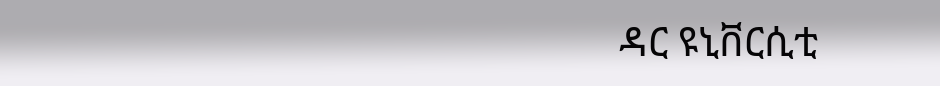ዳር ዩኒቨርሲቲ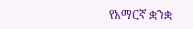የአማርኛ ቋንቋ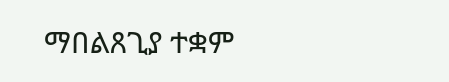ማበልጸጊያ ተቋም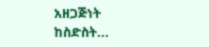አዘጋጅነት ከስድስት...